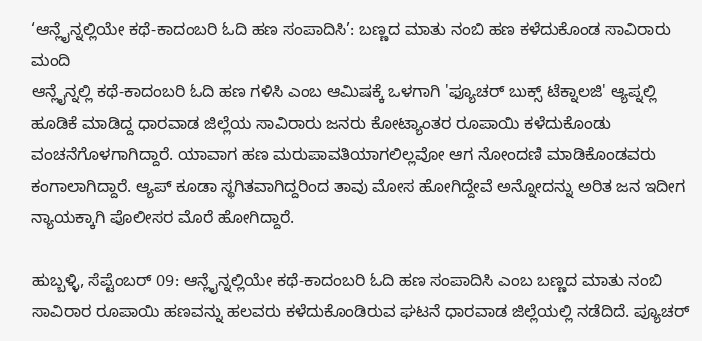‘ಆನ್ಲೈನ್ನಲ್ಲಿಯೇ ಕಥೆ-ಕಾದಂಬರಿ ಓದಿ ಹಣ ಸಂಪಾದಿಸಿ’: ಬಣ್ಣದ ಮಾತು ನಂಬಿ ಹಣ ಕಳೆದುಕೊಂಡ ಸಾವಿರಾರು ಮಂದಿ
ಆನ್ಲೈನ್ನಲ್ಲಿ ಕಥೆ-ಕಾದಂಬರಿ ಓದಿ ಹಣ ಗಳಿಸಿ ಎಂಬ ಆಮಿಷಕ್ಕೆ ಒಳಗಾಗಿ 'ಫ್ಯೂಚರ್ ಬುಕ್ಸ್ ಟೆಕ್ನಾಲಜಿ' ಆ್ಯಪ್ನಲ್ಲಿ ಹೂಡಿಕೆ ಮಾಡಿದ್ದ ಧಾರವಾಡ ಜಿಲ್ಲೆಯ ಸಾವಿರಾರು ಜನರು ಕೋಟ್ಯಾಂತರ ರೂಪಾಯಿ ಕಳೆದುಕೊಂಡು ವಂಚನೆಗೊಳಗಾಗಿದ್ದಾರೆ. ಯಾವಾಗ ಹಣ ಮರುಪಾವತಿಯಾಗಲಿಲ್ಲವೋ ಆಗ ನೋಂದಣಿ ಮಾಡಿಕೊಂಡವರು ಕಂಗಾಲಾಗಿದ್ದಾರೆ. ಆ್ಯಪ್ ಕೂಡಾ ಸ್ಥಗಿತವಾಗಿದ್ದರಿಂದ ತಾವು ಮೋಸ ಹೋಗಿದ್ದೇವೆ ಅನ್ನೋದನ್ನು ಅರಿತ ಜನ ಇದೀಗ ನ್ಯಾಯಕ್ಕಾಗಿ ಪೊಲೀಸರ ಮೊರೆ ಹೋಗಿದ್ದಾರೆ.

ಹುಬ್ಬಳ್ಳಿ, ಸೆಪ್ಟೆಂಬರ್ 09: ಆನ್ಲೈನ್ನಲ್ಲಿಯೇ ಕಥೆ-ಕಾದಂಬರಿ ಓದಿ ಹಣ ಸಂಪಾದಿಸಿ ಎಂಬ ಬಣ್ಣದ ಮಾತು ನಂಬಿ ಸಾವಿರಾರ ರೂಪಾಯಿ ಹಣವನ್ನು ಹಲವರು ಕಳೆದುಕೊಂಡಿರುವ ಘಟನೆ ಧಾರವಾಡ ಜಿಲ್ಲೆಯಲ್ಲಿ ನಡೆದಿದೆ. ಪ್ಯೂಚರ್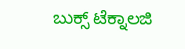ಬುಕ್ಸ್ ಟೆಕ್ನಾಲಜಿ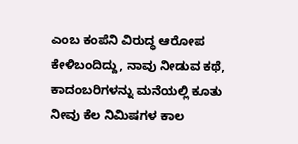ಎಂಬ ಕಂಪೆನಿ ವಿರುದ್ಧ ಆರೋಪ ಕೇಳಿಬಂದಿದ್ದು, ನಾವು ನೀಡುವ ಕಥೆ, ಕಾದಂಬರಿಗಳನ್ನು ಮನೆಯಲ್ಲಿ ಕೂತು ನೀವು ಕೆಲ ನಿಮಿಷಗಳ ಕಾಲ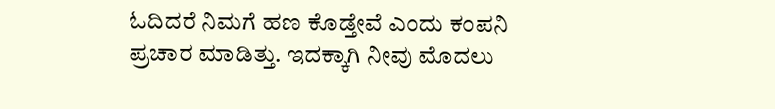ಓದಿದರೆ ನಿಮಗೆ ಹಣ ಕೊಡ್ತೇವೆ ಎಂದು ಕಂಪನಿ ಪ್ರಚಾರ ಮಾಡಿತ್ತು. ಇದಕ್ಕಾಗಿ ನೀವು ಮೊದಲು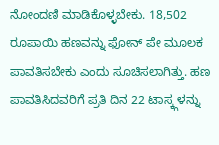ನೋಂದಣಿ ಮಾಡಿಕೊಳ್ಳಬೇಕು. 18,502 ರೂಪಾಯಿ ಹಣವನ್ನು ಫೋನ್ ಪೇ ಮೂಲಕ ಪಾವತಿಸಬೇಕು ಎಂದು ಸೂಚಿಸಲಾಗಿತ್ತು. ಹಣ ಪಾವತಿಸಿದವರಿಗೆ ಪ್ರತಿ ದಿನ 22 ಟಾಸ್ಕ್ಗಳನ್ನು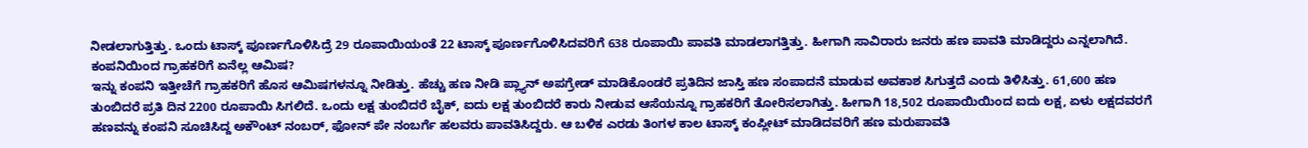ನೀಡಲಾಗುತ್ತಿತ್ತು. ಒಂದು ಟಾಸ್ಕ್ ಪೂರ್ಣಗೊಳಿಸಿದ್ರೆ 29 ರೂಪಾಯಿಯಂತೆ 22 ಟಾಸ್ಕ್ ಪೂರ್ಣಗೊಳಿಸಿದವರಿಗೆ 638 ರೂಪಾಯಿ ಪಾವತಿ ಮಾಡಲಾಗತ್ತಿತ್ತು. ಹೀಗಾಗಿ ಸಾವಿರಾರು ಜನರು ಹಣ ಪಾವತಿ ಮಾಡಿದ್ದರು ಎನ್ನಲಾಗಿದೆ.
ಕಂಪನಿಯಿಂದ ಗ್ರಾಹಕರಿಗೆ ಏನೆಲ್ಲ ಆಮಿಷ?
ಇನ್ನು ಕಂಪನಿ ಇತ್ತೀಚೆಗೆ ಗ್ರಾಹಕರಿಗೆ ಹೊಸ ಆಮಿಷಗಳನ್ನೂ ನೀಡಿತ್ತು. ಹೆಚ್ಚು ಹಣ ನೀಡಿ ಪ್ಲ್ಯಾನ್ ಅಪಗ್ರೇಡ್ ಮಾಡಿಕೊಂಡರೆ ಪ್ರತಿದಿನ ಜಾಸ್ತಿ ಹಣ ಸಂಪಾದನೆ ಮಾಡುವ ಅವಕಾಶ ಸಿಗುತ್ತದೆ ಎಂದು ತಿಳಿಸಿತ್ತು. 61,600 ಹಣ ತುಂಬಿದರೆ ಪ್ರತಿ ದಿನ 2200 ರೂಪಾಯಿ ಸಿಗಲಿದೆ. ಒಂದು ಲಕ್ಷ ತುಂಬಿದರೆ ಬೈಕ್, ಐದು ಲಕ್ಷ ತುಂಬಿದರೆ ಕಾರು ನೀಡುವ ಆಸೆಯನ್ನೂ ಗ್ರಾಹಕರಿಗೆ ತೋರಿಸಲಾಗಿತ್ತು. ಹೀಗಾಗಿ 18,502 ರೂಪಾಯಿಯಿಂದ ಐದು ಲಕ್ಷ, ಏಳು ಲಕ್ಷದವರಗೆ ಹಣವನ್ನು ಕಂಪನಿ ಸೂಚಿಸಿದ್ದ ಅಕೌಂಟ್ ನಂಬರ್, ಫೋನ್ ಪೇ ನಂಬರ್ಗೆ ಹಲವರು ಪಾವತಿಸಿದ್ದರು. ಆ ಬಳಿಕ ಎರಡು ತಿಂಗಳ ಕಾಲ ಟಾಸ್ಕ್ ಕಂಪ್ಲೀಟ್ ಮಾಡಿದವರಿಗೆ ಹಣ ಮರುಪಾವತಿ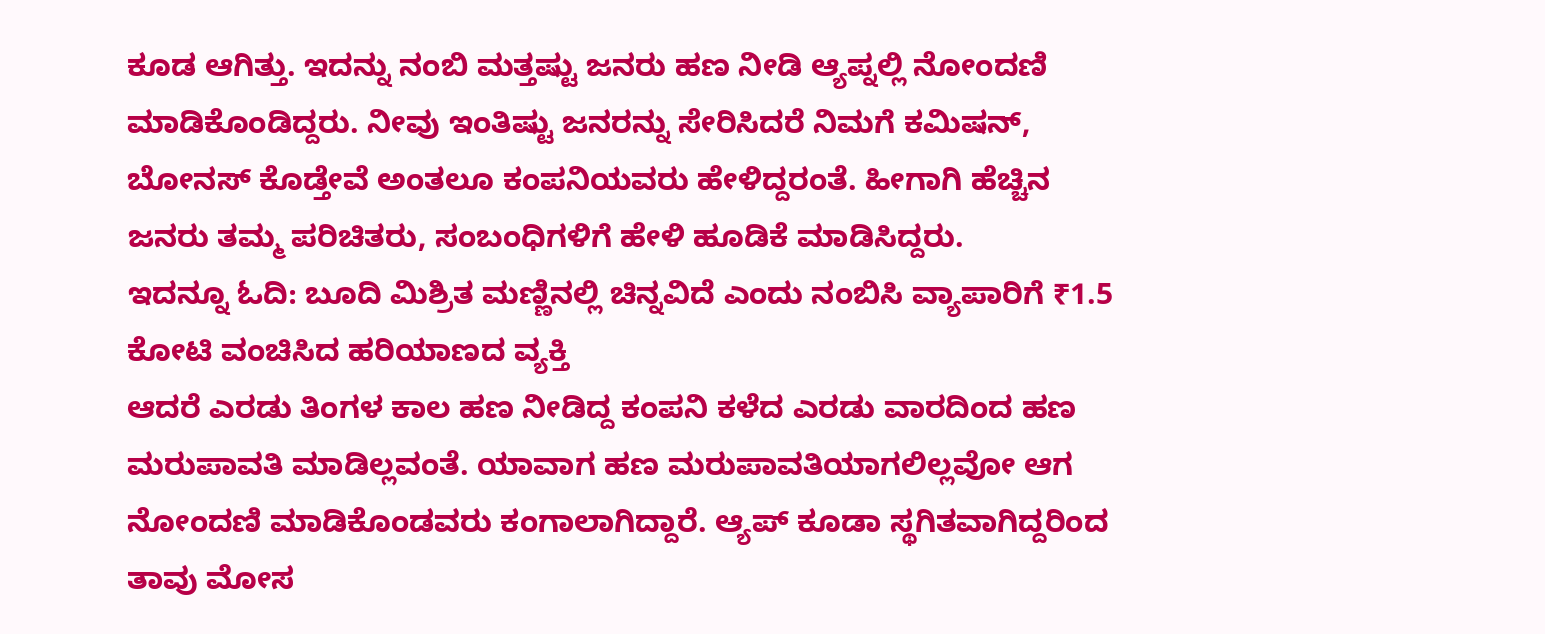ಕೂಡ ಆಗಿತ್ತು. ಇದನ್ನು ನಂಬಿ ಮತ್ತಷ್ಟು ಜನರು ಹಣ ನೀಡಿ ಆ್ಯಪ್ನಲ್ಲಿ ನೋಂದಣಿ ಮಾಡಿಕೊಂಡಿದ್ದರು. ನೀವು ಇಂತಿಷ್ಟು ಜನರನ್ನು ಸೇರಿಸಿದರೆ ನಿಮಗೆ ಕಮಿಷನ್, ಬೋನಸ್ ಕೊಡ್ತೇವೆ ಅಂತಲೂ ಕಂಪನಿಯವರು ಹೇಳಿದ್ದರಂತೆ. ಹೀಗಾಗಿ ಹೆಚ್ಚಿನ ಜನರು ತಮ್ಮ ಪರಿಚಿತರು, ಸಂಬಂಧಿಗಳಿಗೆ ಹೇಳಿ ಹೂಡಿಕೆ ಮಾಡಿಸಿದ್ದರು.
ಇದನ್ನೂ ಓದಿ: ಬೂದಿ ಮಿಶ್ರಿತ ಮಣ್ಣಿನಲ್ಲಿ ಚಿನ್ನವಿದೆ ಎಂದು ನಂಬಿಸಿ ವ್ಯಾಪಾರಿಗೆ ₹1.5 ಕೋಟಿ ವಂಚಿಸಿದ ಹರಿಯಾಣದ ವ್ಯಕ್ತಿ
ಆದರೆ ಎರಡು ತಿಂಗಳ ಕಾಲ ಹಣ ನೀಡಿದ್ದ ಕಂಪನಿ ಕಳೆದ ಎರಡು ವಾರದಿಂದ ಹಣ ಮರುಪಾವತಿ ಮಾಡಿಲ್ಲವಂತೆ. ಯಾವಾಗ ಹಣ ಮರುಪಾವತಿಯಾಗಲಿಲ್ಲವೋ ಆಗ ನೋಂದಣಿ ಮಾಡಿಕೊಂಡವರು ಕಂಗಾಲಾಗಿದ್ದಾರೆ. ಆ್ಯಪ್ ಕೂಡಾ ಸ್ಥಗಿತವಾಗಿದ್ದರಿಂದ ತಾವು ಮೋಸ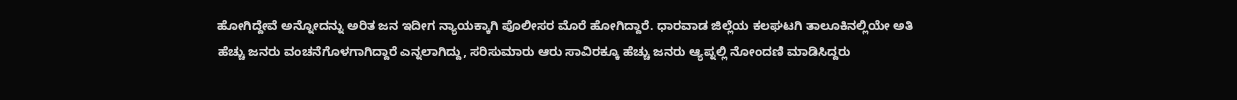ಹೋಗಿದ್ದೇವೆ ಅನ್ನೋದನ್ನು ಅರಿತ ಜನ ಇದೀಗ ನ್ಯಾಯಕ್ಕಾಗಿ ಪೊಲೀಸರ ಮೊರೆ ಹೋಗಿದ್ದಾರೆ. ಧಾರವಾಡ ಜಿಲ್ಲೆಯ ಕಲಘಟಗಿ ತಾಲೂಕಿನಲ್ಲಿಯೇ ಅತಿ ಹೆಚ್ಚು ಜನರು ವಂಚನೆಗೊಳಗಾಗಿದ್ದಾರೆ ಎನ್ನಲಾಗಿದ್ದು, ಸರಿಸುಮಾರು ಆರು ಸಾವಿರಕ್ಕೂ ಹೆಚ್ಚು ಜನರು ಆ್ಯಪ್ನಲ್ಲಿ ನೋಂದಣಿ ಮಾಡಿಸಿದ್ದರು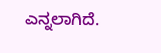ಎನ್ನಲಾಗಿದೆ.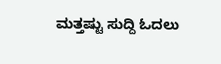ಮತ್ತಷ್ಟು ಸುದ್ದಿ ಓದಲು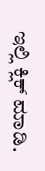ಇಲ್ಲಿ ಕ್ಲಿಕ್ ಮಾಡಿ.